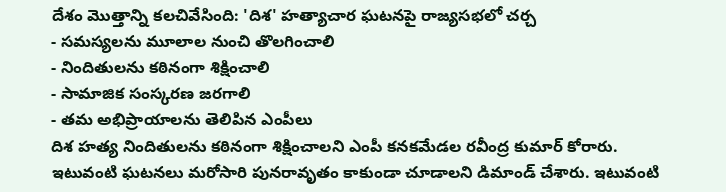దేశం మొత్తాన్ని కలచివేసింది: 'దిశ' హత్యాచార ఘటనపై రాజ్యసభలో చర్చ
- సమస్యలను మూలాల నుంచి తొలగించాలి
- నిందితులను కఠినంగా శిక్షించాలి
- సామాజిక సంస్కరణ జరగాలి
- తమ అభిప్రాయాలను తెలిపిన ఎంపీలు
దిశ హత్య నిందితులను కఠినంగా శిక్షించాలని ఎంపీ కనకమేడల రవీంద్ర కుమార్ కోరారు. ఇటువంటి ఘటనలు మరోసారి పునరావృతం కాకుండా చూడాలని డిమాండ్ చేశారు. ఇటువంటి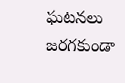ఘటనలు జరగకుండా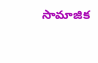సామాజిక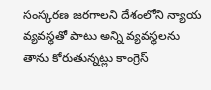సంస్కరణ జరగాలని దేశంలోని న్యాయ వ్యవస్థతో పాటు అన్ని వ్యవస్థలను తాను కోరుతున్నట్లు కాంగ్రెస్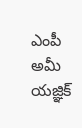ఎంపీ అమీ యజ్ఞిక్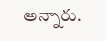అన్నారు.